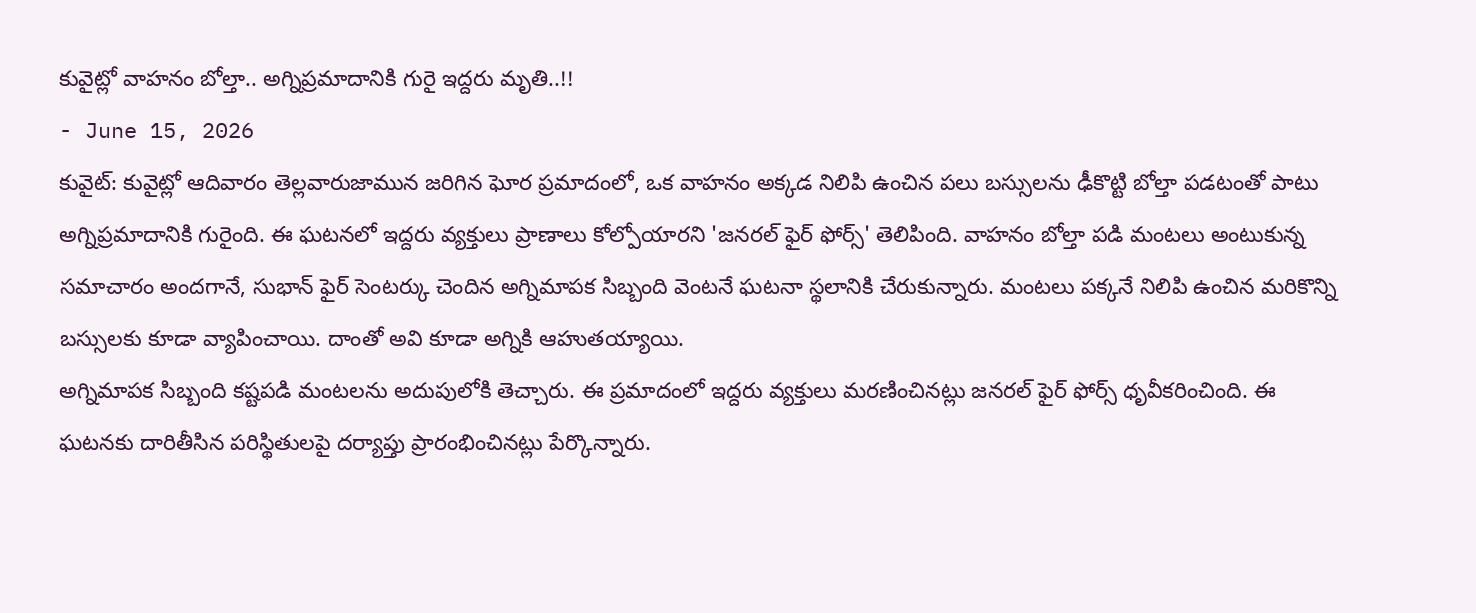కువైట్లో వాహనం బోల్తా.. అగ్నిప్రమాదానికి గురై ఇద్దరు మృతి..!!
- June 15, 2026
కువైట్: కువైట్లో ఆదివారం తెల్లవారుజామున జరిగిన ఘోర ప్రమాదంలో, ఒక వాహనం అక్కడ నిలిపి ఉంచిన పలు బస్సులను ఢీకొట్టి బోల్తా పడటంతో పాటు అగ్నిప్రమాదానికి గురైంది. ఈ ఘటనలో ఇద్దరు వ్యక్తులు ప్రాణాలు కోల్పోయారని 'జనరల్ ఫైర్ ఫోర్స్' తెలిపింది. వాహనం బోల్తా పడి మంటలు అంటుకున్న సమాచారం అందగానే, సుభాన్ ఫైర్ సెంటర్కు చెందిన అగ్నిమాపక సిబ్బంది వెంటనే ఘటనా స్థలానికి చేరుకున్నారు. మంటలు పక్కనే నిలిపి ఉంచిన మరికొన్ని బస్సులకు కూడా వ్యాపించాయి. దాంతో అవి కూడా అగ్నికి ఆహుతయ్యాయి.
అగ్నిమాపక సిబ్బంది కష్టపడి మంటలను అదుపులోకి తెచ్చారు. ఈ ప్రమాదంలో ఇద్దరు వ్యక్తులు మరణించినట్లు జనరల్ ఫైర్ ఫోర్స్ ధృవీకరించింది. ఈ ఘటనకు దారితీసిన పరిస్థితులపై దర్యాప్తు ప్రారంభించినట్లు పేర్కొన్నారు.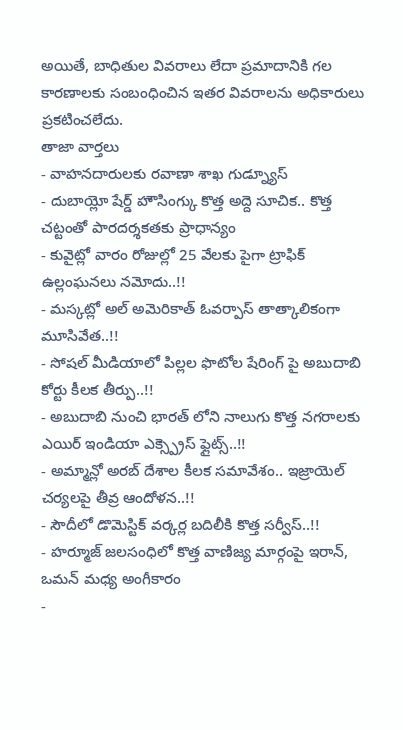అయితే, బాధితుల వివరాలు లేదా ప్రమాదానికి గల కారణాలకు సంబంధించిన ఇతర వివరాలను అధికారులు ప్రకటించలేదు.
తాజా వార్తలు
- వాహనదారులకు రవాణా శాఖ గుడ్న్యూస్
- దుబాయ్లో షేర్డ్ హౌసింగ్కు కొత్త అద్దె సూచిక.. కొత్త చట్టంతో పారదర్శకతకు ప్రాధాన్యం
- కువైట్లో వారం రోజుల్లో 25 వేలకు పైగా ట్రాఫిక్ ఉల్లంఘనలు నమోదు..!!
- మస్కట్లో అల్ అమెరికాత్ ఓవర్పాస్ తాత్కాలికంగా మూసివేత..!!
- సోషల్ మీడియాలో పిల్లల ఫొటోల షేరింగ్ పై అబుదాబి కోర్టు కీలక తీర్పు..!!
- అబుదాబి నుంచి భారత్ లోని నాలుగు కొత్త నగరాలకు ఎయిర్ ఇండియా ఎక్స్ప్రెస్ ఫ్లైట్స్..!!
- అమ్మాన్లో అరబ్ దేశాల కీలక సమావేశం.. ఇజ్రాయెల్ చర్యలపై తీవ్ర ఆందోళన..!!
- సౌదీలో డొమెస్టిక్ వర్కర్ల బదిలీకి కొత్త సర్వీస్..!!
- హర్మూజ్ జలసంధిలో కొత్త వాణిజ్య మార్గంపై ఇరాన్, ఒమన్ మధ్య అంగీకారం
-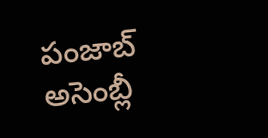పంజాబ్ అసెంబ్లీ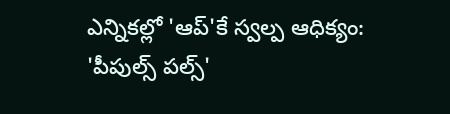ఎన్నికల్లో 'ఆప్'కే స్వల్ప ఆధిక్యం: 'పీపుల్స్ పల్స్'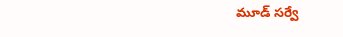మూడ్ సర్వే